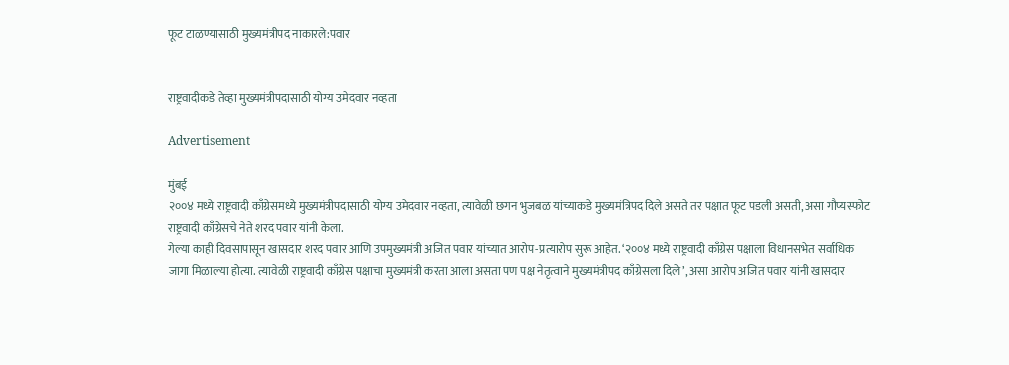फूट टाळण्यासाठी मुख्यमंत्रीपद नाकारले:पवार


राष्ट्रवादीकडे तेव्हा मुख्यमंत्रीपदासाठी योग्य उमेदवार नव्हता

Advertisement

मुंबई
२००४ मध्ये राष्ट्रवादी काँग्रेसमध्ये मुख्यमंत्रीपदासाठी योग्य उमेदवार नव्हता, त्यावेळी छगन भुजबळ यांच्याकडे मुख्यमंत्रिपद दिले असते तर पक्षात फूट पडली असती, असा गौप्यस्फोट राष्ट्रवादी काँग्रेसचे नेते शरद पवार यांनी केला.
गेल्या काही दिवसापासून खासदार शरद पवार आणि उपमुख्यमंत्री अजित पवार यांच्यात आरोप-प्रत्यारोप सुरू आहेत. ‘२००४ मध्ये राष्ट्रवादी काँग्रेस पक्षाला विधानसभेत सर्वाधिक जागा मिळाल्या होत्या. त्यावेळी राष्ट्रवादी काँग्रेस पक्षाचा मुख्यमंत्री करता आला असता पण पक्ष नेतृत्वाने मुख्यमंत्रीपद काँग्रेसला दिले’, असा आरोप अजित पवार यांनी खासदार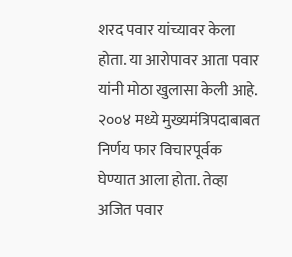शरद पवार यांच्यावर केला होता. या आरोपावर आता पवार यांनी मोठा खुलासा केली आहे.
२००४ मध्ये मुख्यमंत्रि‍पदाबाबत निर्णय फार विचारपूर्वक घेण्यात आला होता. तेव्हा अजित पवार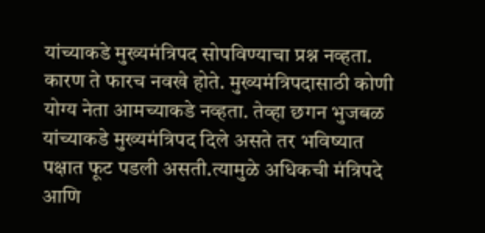यांच्याकडे मुख्यमंत्रिपद सोपविण्याचा प्रश्न नव्हता. कारण ते फारच नवखे होते. मुख्यमंत्रि‍पदासाठी कोणी योग्य नेता आमच्याकडे नव्हता. तेव्हा छगन भुजबळ यांच्याकडे मुख्यमंत्रिपद दिले असते तर भविष्यात पक्षात फूट पडली असती.त्यामुळे अधिकची मंत्रि‍पदे आणि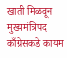खाती मिळवून मुख्यमंत्रिपद काँग्रेसकडे कायम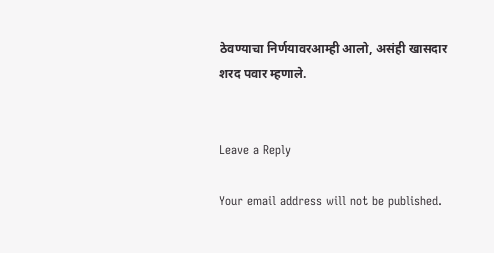ठेवण्याचा निर्णयावरआम्ही आलो, असंही खासदार शरद पवार म्हणाले.


Leave a Reply

Your email address will not be published.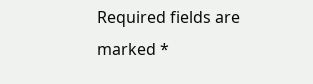Required fields are marked *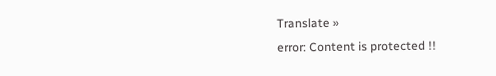Translate »
error: Content is protected !!